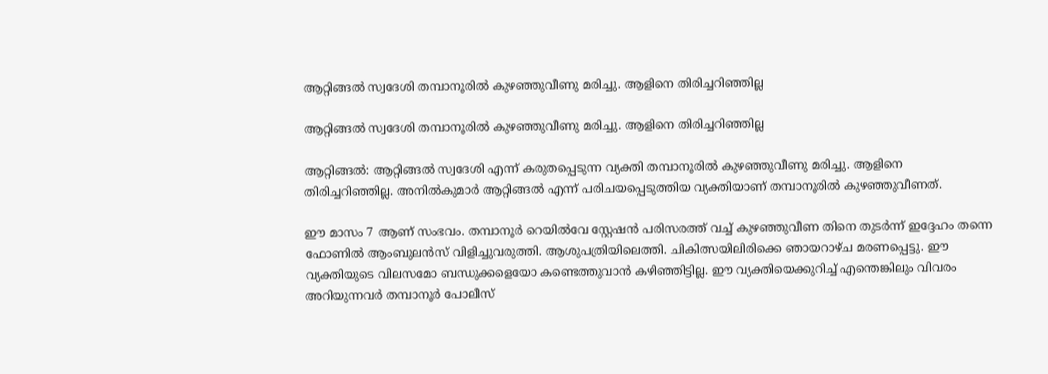ആറ്റിങ്ങൽ സ്വദേശി തമ്പാനൂരിൽ കുഴഞ്ഞുവീണു മരിച്ചു. ആളിനെ തിരിച്ചറിഞ്ഞില്ല

ആറ്റിങ്ങൽ സ്വദേശി തമ്പാനൂരിൽ കുഴഞ്ഞുവീണു മരിച്ചു. ആളിനെ തിരിച്ചറിഞ്ഞില്ല

ആറ്റിങ്ങൽ: ആറ്റിങ്ങൽ സ്വദേശി എന്ന് കരുതപ്പെടുന്ന വ്യക്തി തമ്പാനൂരിൽ കുഴഞ്ഞുവീണു മരിച്ചു. ആളിനെ തിരിച്ചറിഞ്ഞില്ല. അനിൽകുമാർ ആറ്റിങ്ങൽ എന്ന് പരിചയപ്പെടുത്തിയ വ്യക്തിയാണ് തമ്പാനൂരിൽ കുഴഞ്ഞുവീണത്.

ഈ മാസം 7 ആണ് സംഭവം. തമ്പാനൂർ റെയിൽവേ സ്റ്റേഷൻ പരിസരത്ത് വച്ച് കുഴഞ്ഞുവീണ തിനെ തുടർന്ന് ഇദ്ദേഹം തന്നെ ഫോണിൽ ആംബുലൻസ് വിളിച്ചുവരുത്തി. ആശുപത്രിയിലെത്തി. ചികിത്സയിലിരിക്കെ ഞായറാഴ്ച മരണപ്പെട്ടു. ഈ വ്യക്തിയുടെ വിലസമോ ബന്ധുക്കളെയോ കണ്ടെത്തുവാൻ കഴിഞ്ഞിട്ടില്ല. ഈ വ്യക്തിയെക്കുറിച്ച് എന്തെങ്കിലും വിവരം അറിയുന്നവർ തമ്പാനൂർ പോലീസ്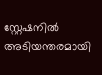സ്റ്റേഷനിൽ അടിയന്തരമായി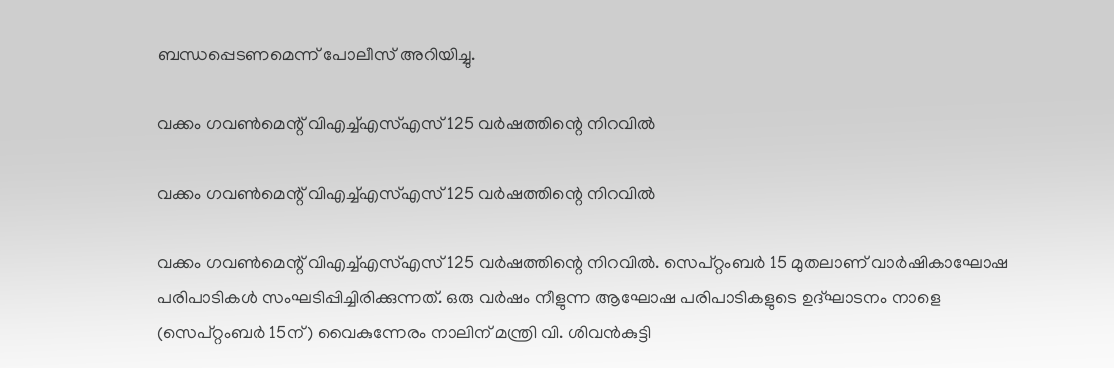ബന്ധപ്പെടണമെന്ന് പോലീസ് അറിയിച്ചു.

വക്കം ഗവൺമെന്റ് വിഎച്ച്എസ്എസ് 125 വർഷത്തിന്റെ നിറവിൽ

വക്കം ഗവൺമെന്റ് വിഎച്ച്എസ്എസ് 125 വർഷത്തിന്റെ നിറവിൽ

വക്കം ഗവൺമെന്റ് വിഎച്ച്എസ്എസ് 125 വർഷത്തിന്റെ നിറവിൽ. സെപ്റ്റംബർ 15 മുതലാണ് വാർഷികാഘോഷ പരിപാടികൾ സംഘടിപ്പിച്ചിരിക്കുന്നത്. ഒരു വർഷം നീളുന്ന ആഘോഷ പരിപാടികളുടെ ഉദ്ഘാടനം നാളെ (സെപ്റ്റംബർ 15ന്) വൈകുന്നേരം നാലിന് മന്ത്രി വി. ശിവൻകുട്ടി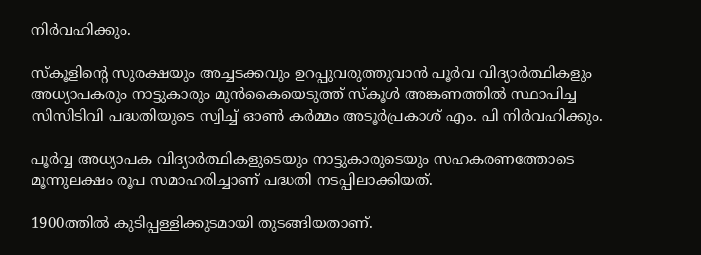നിർവഹിക്കും.

സ്കൂളിന്റെ സുരക്ഷയും അച്ചടക്കവും ഉറപ്പുവരുത്തുവാൻ പൂർവ വിദ്യാർത്ഥികളും അധ്യാപകരും നാട്ടുകാരും മുൻകൈയെടുത്ത് സ്കൂൾ അങ്കണത്തിൽ സ്ഥാപിച്ച സിസിടിവി പദ്ധതിയുടെ സ്വിച്ച് ഓൺ കർമ്മം അടൂർപ്രകാശ് എം. പി നിർവഹിക്കും.

പൂർവ്വ അധ്യാപക വിദ്യാർത്ഥികളുടെയും നാട്ടുകാരുടെയും സഹകരണത്തോടെ മൂന്നുലക്ഷം രൂപ സമാഹരിച്ചാണ് പദ്ധതി നടപ്പിലാക്കിയത്.

1900ത്തിൽ കുടിപ്പള്ളിക്കുടമായി തുടങ്ങിയതാണ്.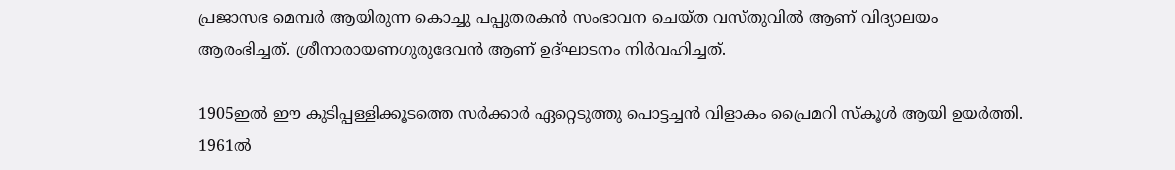പ്രജാസഭ മെമ്പർ ആയിരുന്ന കൊച്ചു പപ്പുതരകൻ സംഭാവന ചെയ്ത വസ്തുവിൽ ആണ് വിദ്യാലയം ആരംഭിച്ചത്. ശ്രീനാരായണഗുരുദേവൻ ആണ് ഉദ്ഘാടനം നിർവഹിച്ചത്.

1905ഇൽ ഈ കുടിപ്പള്ളിക്കൂടത്തെ സർക്കാർ ഏറ്റെടുത്തു പൊട്ടച്ചൻ വിളാകം പ്രൈമറി സ്കൂൾ ആയി ഉയർത്തി. 1961ൽ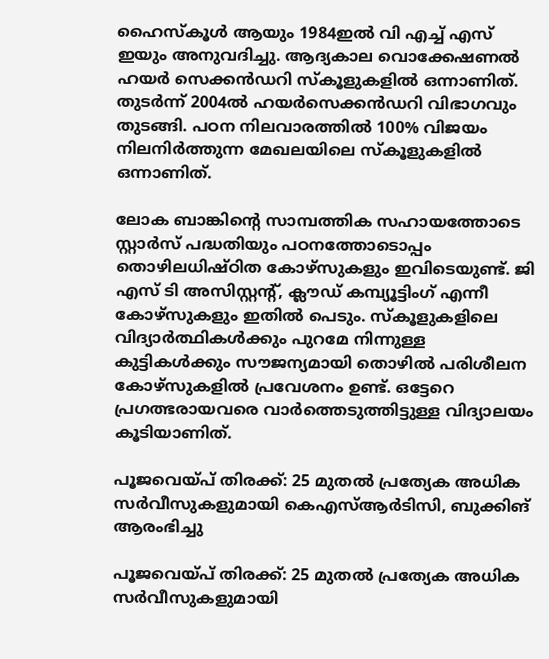ഹൈസ്കൂൾ ആയും 1984ഇൽ വി എച്ച് എസ് ഇയും അനുവദിച്ചു. ആദ്യകാല വൊക്കേഷണൽ ഹയർ സെക്കൻഡറി സ്കൂളുകളിൽ ഒന്നാണിത്. തുടർന്ന് 2004ൽ ഹയർസെക്കൻഡറി വിഭാഗവും തുടങ്ങി. പഠന നിലവാരത്തിൽ 100% വിജയം നിലനിർത്തുന്ന മേഖലയിലെ സ്കൂളുകളിൽ ഒന്നാണിത്.

ലോക ബാങ്കിന്റെ സാമ്പത്തിക സഹായത്തോടെ സ്റ്റാർസ് പദ്ധതിയും പഠനത്തോടൊപ്പം തൊഴിലധിഷ്ഠിത കോഴ്സുകളും ഇവിടെയുണ്ട്. ജി എസ് ടി അസിസ്റ്റന്റ്, ക്ലൗഡ് കമ്പ്യൂട്ടിംഗ് എന്നീ കോഴ്സുകളും ഇതിൽ പെടും. സ്കൂളുകളിലെ വിദ്യാർത്ഥികൾക്കും പുറമേ നിന്നുള്ള കുട്ടികൾക്കും സൗജന്യമായി തൊഴിൽ പരിശീലന കോഴ്സുകളിൽ പ്രവേശനം ഉണ്ട്. ഒട്ടേറെ പ്രഗത്ഭരായവരെ വാർത്തെടുത്തിട്ടുള്ള വിദ്യാലയം കൂടിയാണിത്.

പൂജവെയ്പ് തിരക്ക്: 25 മുതൽ പ്രത്യേക അധിക സർവീസുകളുമായി കെഎസ്ആർടിസി, ബുക്കിങ് ആരംഭിച്ചു

പൂജവെയ്പ് തിരക്ക്: 25 മുതൽ പ്രത്യേക അധിക സർവീസുകളുമായി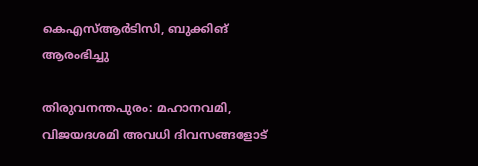കെഎസ്ആർടിസി, ബുക്കിങ് ആരംഭിച്ചു

തിരുവനന്തപുരം: മഹാനവമി, വിജയദശമി അവധി ദിവസങ്ങളോട്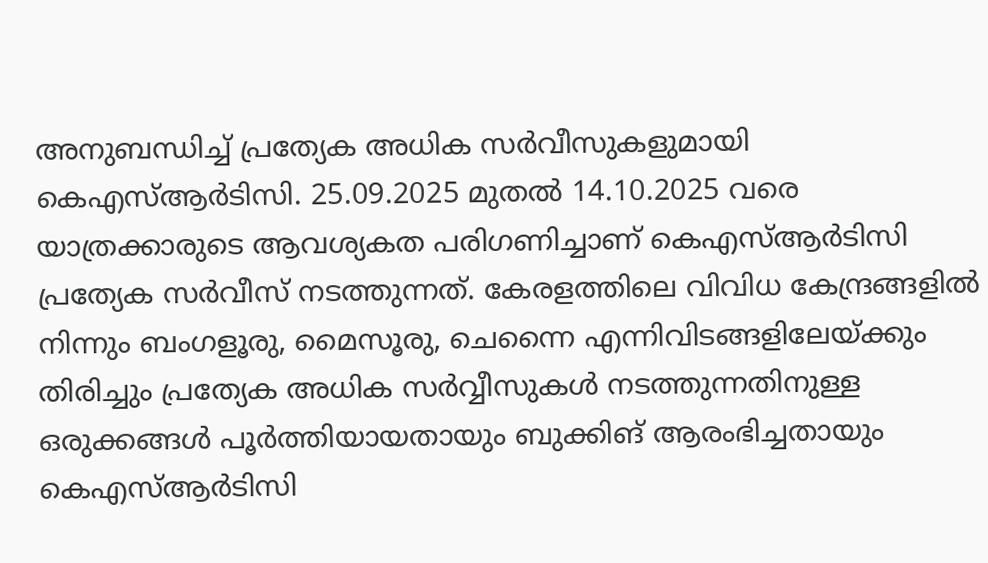അനുബന്ധിച്ച് പ്രത്യേക അധിക സർവീസുകളുമായി കെഎസ്ആർടിസി. 25.09.2025 മുതൽ 14.10.2025 വരെ യാത്രക്കാരുടെ ആവശ്യകത പരിഗണിച്ചാണ് കെഎസ്ആർടിസി പ്രത്യേക സർവീസ് നടത്തുന്നത്. കേരളത്തിലെ വിവിധ കേന്ദ്രങ്ങളിൽ നിന്നും ബംഗളൂരു, മൈസൂരു, ചെന്നൈ എന്നിവിടങ്ങളിലേയ്ക്കും തിരിച്ചും പ്രത്യേക അധിക സർവ്വീസുകൾ നടത്തുന്നതിനുള്ള ഒരുക്കങ്ങൾ പൂർത്തിയായതായും ബുക്കിങ് ആരംഭിച്ചതായും കെഎസ്ആർടിസി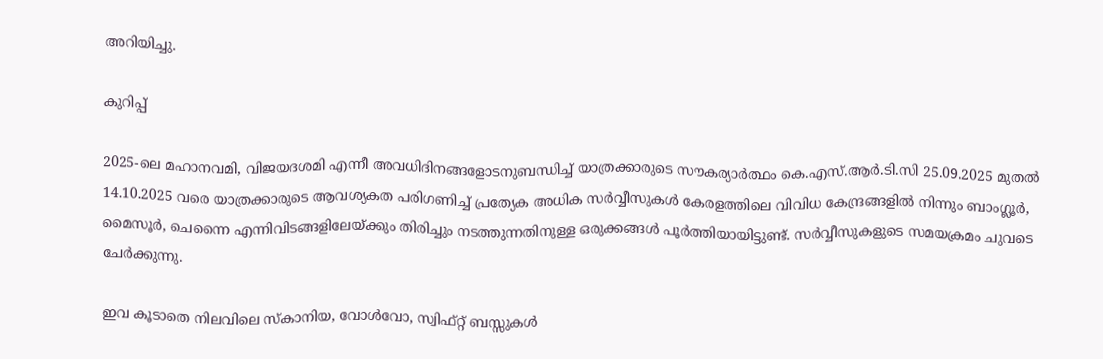അറിയിച്ചു.

കുറിപ്പ്

2025-ലെ മഹാനവമി, വിജയദശമി എന്നീ അവധിദിനങ്ങളോടനുബന്ധിച്ച് യാത്രക്കാരുടെ സൗകര്യാർത്ഥം കെ.എസ്.ആർ.ടി.സി 25.09.2025 മുതൽ 14.10.2025 വരെ യാത്രക്കാരുടെ ആവശ്യകത പരിഗണിച്ച് പ്രത്യേക അധിക സർവ്വീസുകൾ കേരളത്തിലെ വിവിധ കേന്ദ്രങ്ങളിൽ നിന്നും ബാംഗ്ലൂർ, മൈസൂർ, ചെന്നൈ എന്നിവിടങ്ങളിലേയ്ക്കും തിരിച്ചും നടത്തുന്നതിനുള്ള ഒരുക്കങ്ങൾ പൂർത്തിയായിട്ടുണ്ട്. സർവ്വീസുകളുടെ സമയക്രമം ചുവടെ ചേർക്കുന്നു.

ഇവ കൂടാതെ നിലവിലെ സ്കാനിയ, വോൾവോ, സ്വിഫ്റ്റ് ബസ്സുകൾ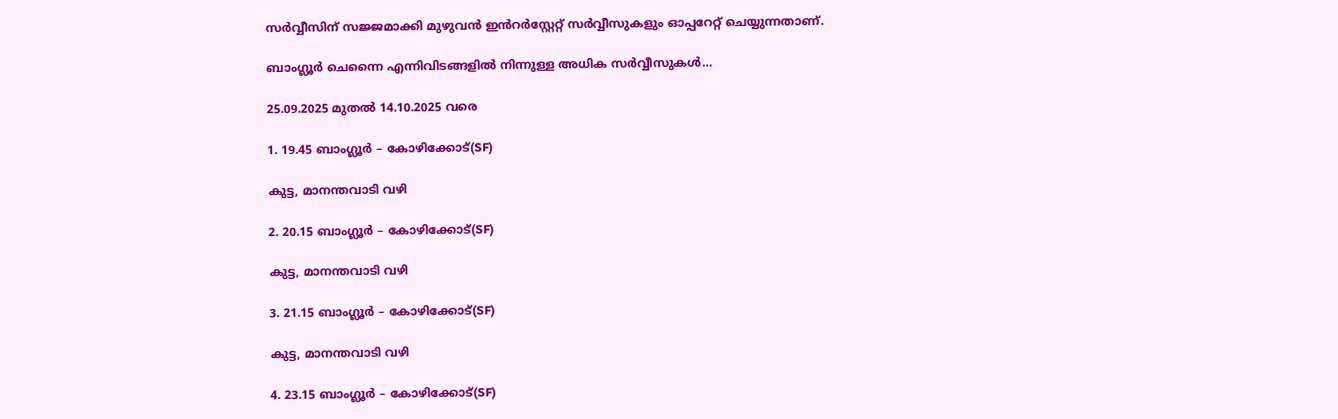സർവ്വീസിന് സജ്ജമാക്കി മുഴുവൻ ഇൻറർസ്റ്റേറ്റ് സർവ്വീസുകളും ഓപ്പറേറ്റ് ചെയ്യുന്നതാണ്.

ബാംഗ്ലൂർ ചെന്നൈ എന്നിവിടങ്ങളിൽ നിന്നുള്ള അധിക സർവ്വീസുകൾ…

25.09.2025 മുതൽ 14.10.2025 വരെ

1. 19.45 ബാംഗ്ലൂർ – കോഴിക്കോട്(SF)

കുട്ട, മാനന്തവാടി വഴി

2. 20.15 ബാംഗ്ലൂർ – കോഴിക്കോട്(SF)

കുട്ട, മാനന്തവാടി വഴി

3. 21.15 ബാംഗ്ലൂർ – കോഴിക്കോട്(SF)

കുട്ട, മാനന്തവാടി വഴി

4. 23.15 ബാംഗ്ലൂർ – കോഴിക്കോട്(SF)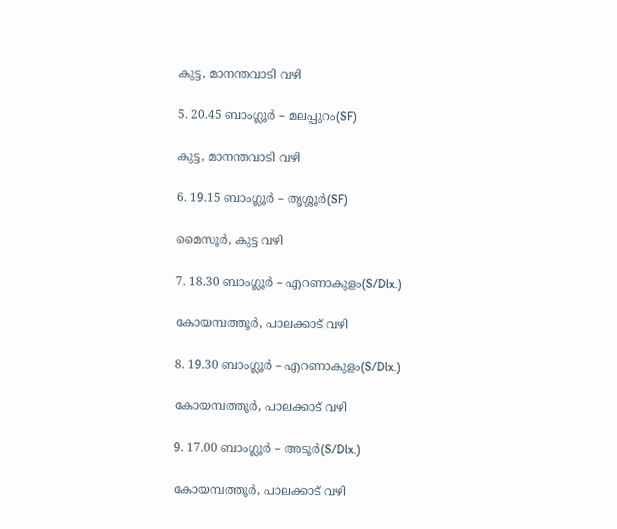കുട്ട, മാനന്തവാടി വഴി

5. 20.45 ബാംഗ്ലൂർ – മലപ്പുറം(SF)

കുട്ട, മാനന്തവാടി വഴി

6. 19.15 ബാംഗ്ലൂർ – തൃശ്ശൂർ(SF)

മൈസൂർ, കുട്ട വഴി

7. 18.30 ബാംഗ്ലൂർ – എറണാകുളം(S/Dlx.)

കോയമ്പത്തൂർ, പാലക്കാട് വഴി

8. 19.30 ബാംഗ്ലൂർ – എറണാകുളം(S/Dlx.)

കോയമ്പത്തൂർ, പാലക്കാട് വഴി

9. 17.00 ബാംഗ്ലൂർ – അടൂർ(S/Dlx.)

കോയമ്പത്തൂർ, പാലക്കാട് വഴി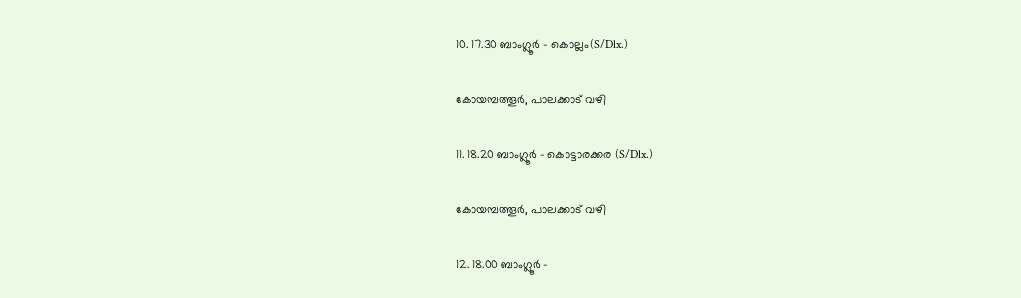10. 17.30 ബാംഗ്ലൂർ – കൊല്ലം(S/Dlx.)

കോയമ്പത്തൂർ, പാലക്കാട് വഴി

11. 18.20 ബാംഗ്ലൂർ – കൊട്ടാരക്കര (S/Dlx.)

കോയമ്പത്തൂർ, പാലക്കാട് വഴി

12. 18.00 ബാംഗ്ലൂർ –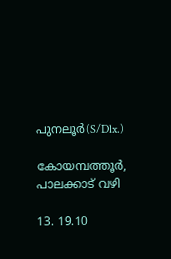പുനലൂർ(S/Dlx.)

കോയമ്പത്തൂർ, പാലക്കാട് വഴി

13. 19.10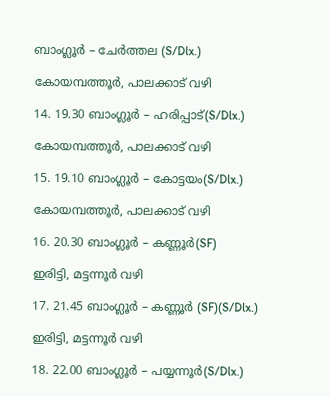ബാംഗ്ലൂർ – ചേർത്തല (S/Dlx.)

കോയമ്പത്തൂർ, പാലക്കാട് വഴി

14. 19.30 ബാംഗ്ലൂർ – ഹരിപ്പാട്(S/Dlx.)

കോയമ്പത്തൂർ, പാലക്കാട് വഴി

15. 19.10 ബാംഗ്ലൂർ – കോട്ടയം(S/Dlx.)

കോയമ്പത്തൂർ, പാലക്കാട് വഴി

16. 20.30 ബാംഗ്ലൂർ – കണ്ണൂർ(SF)

ഇരിട്ടി, മട്ടന്നൂർ വഴി

17. 21.45 ബാംഗ്ലൂർ – കണ്ണൂർ (SF)(S/Dlx.)

ഇരിട്ടി, മട്ടന്നൂർ വഴി

18. 22.00 ബാംഗ്ലൂർ – പയ്യന്നൂർ(S/Dlx.)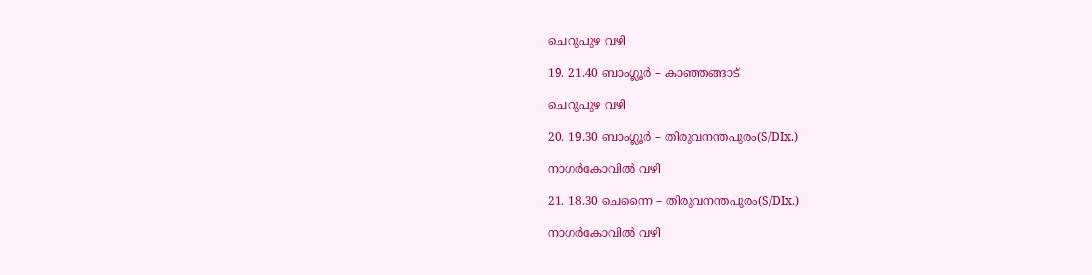ചെറുപുഴ വഴി

19. 21.40 ബാംഗ്ലൂർ – കാഞ്ഞങ്ങാട്

ചെറുപുഴ വഴി

20. 19.30 ബാംഗ്ലൂർ – തിരുവനന്തപുരം(S/DIx.)

നാഗർകോവിൽ വഴി

21. 18.30 ചെന്നൈ – തിരുവനന്തപുരം(S/DIx.)

നാഗർകോവിൽ വഴി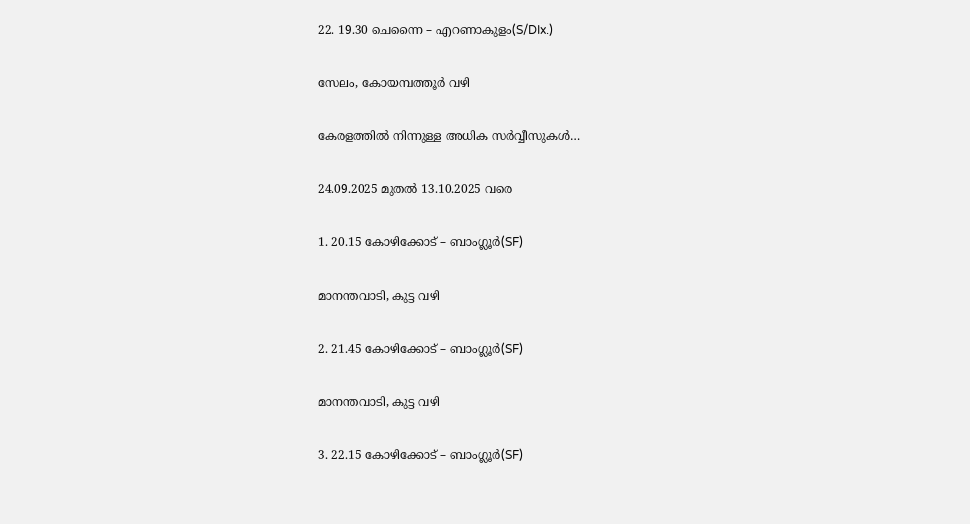22. 19.30 ചെന്നൈ – എറണാകുളം(S/DIx.)

സേലം, കോയമ്പത്തൂർ വഴി

കേരളത്തിൽ നിന്നുള്ള അധിക സർവ്വീസുകൾ…

24.09.2025 മുതൽ 13.10.2025 വരെ

1. 20.15 കോഴിക്കോട് – ബാംഗ്ലൂർ(SF)

മാനന്തവാടി, കുട്ട വഴി

2. 21.45 കോഴിക്കോട് – ബാംഗ്ലൂർ(SF)

മാനന്തവാടി, കുട്ട വഴി

3. 22.15 കോഴിക്കോട് – ബാംഗ്ലൂർ(SF)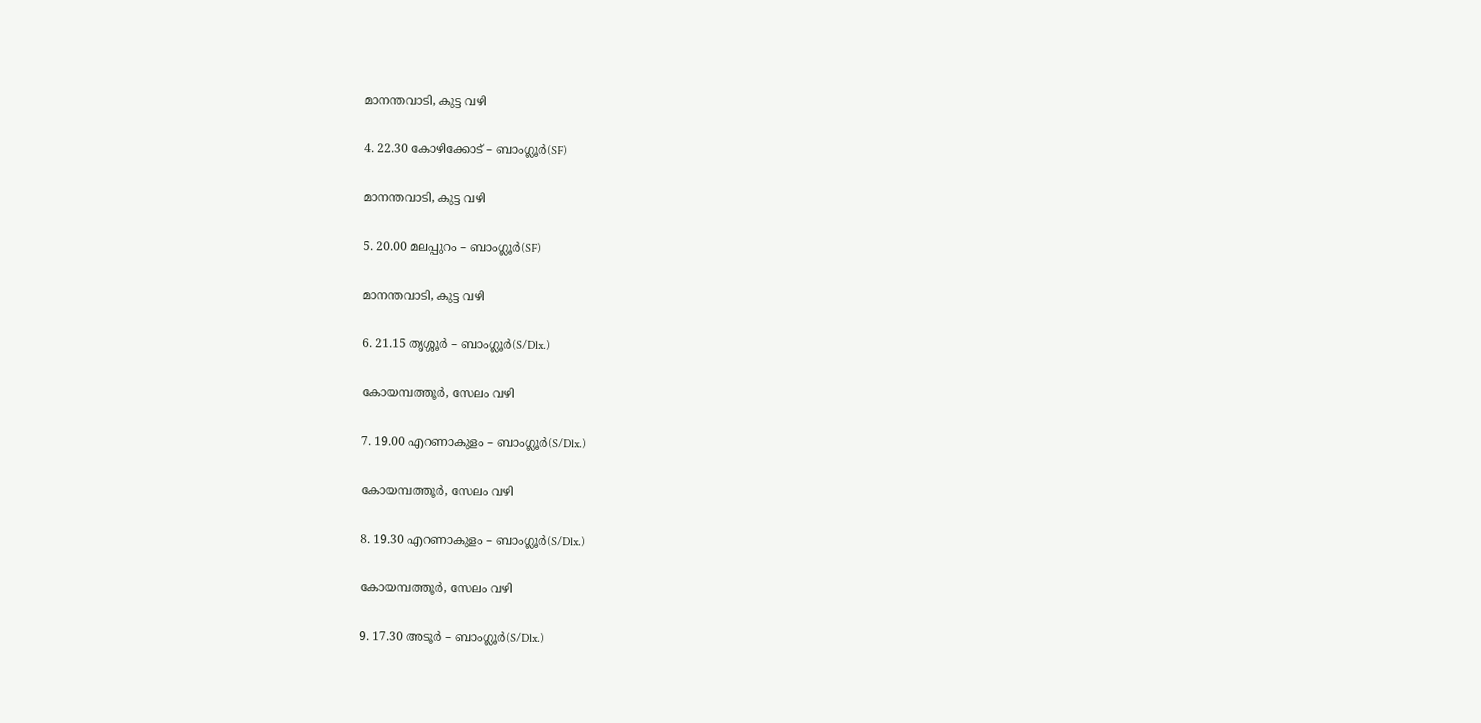മാനന്തവാടി, കുട്ട വഴി

4. 22.30 കോഴിക്കോട് – ബാംഗ്ലൂർ(SF)

മാനന്തവാടി, കുട്ട വഴി

5. 20.00 മലപ്പുറം – ബാംഗ്ലൂർ(SF)

മാനന്തവാടി, കുട്ട വഴി

6. 21.15 തൃശ്ശൂർ – ബാംഗ്ലൂർ(S/Dlx.)

കോയമ്പത്തൂർ, സേലം വഴി

7. 19.00 എറണാകുളം – ബാംഗ്ലൂർ(S/Dlx.)

കോയമ്പത്തൂർ, സേലം വഴി

8. 19.30 എറണാകുളം – ബാംഗ്ലൂർ(S/Dlx.)

കോയമ്പത്തൂർ, സേലം വഴി

9. 17.30 അടൂർ – ബാംഗ്ലൂർ(S/Dlx.)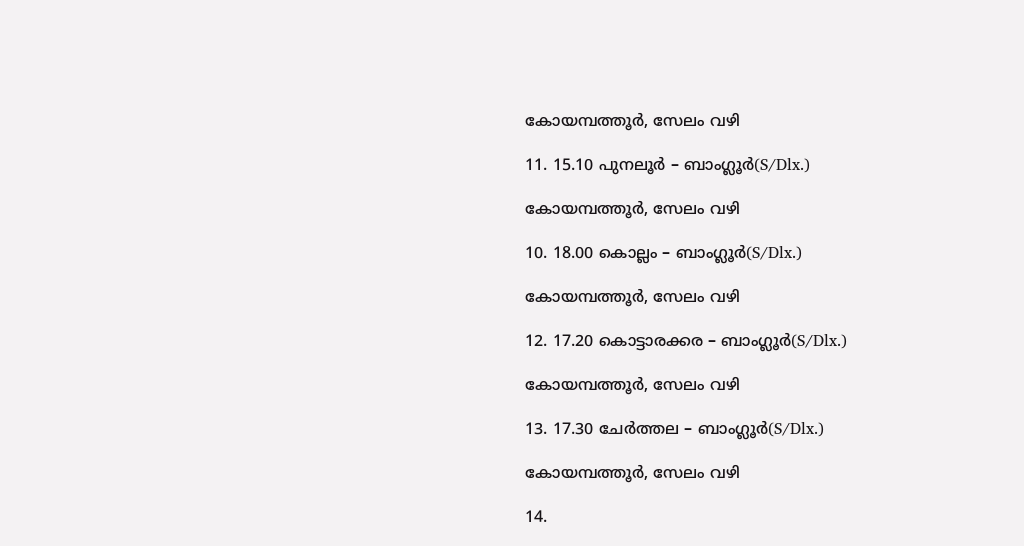കോയമ്പത്തൂർ, സേലം വഴി

11. 15.10 പുനലൂർ – ബാംഗ്ലൂർ(S/Dlx.)

കോയമ്പത്തൂർ, സേലം വഴി

10. 18.00 കൊല്ലം – ബാംഗ്ലൂർ(S/Dlx.)

കോയമ്പത്തൂർ, സേലം വഴി

12. 17.20 കൊട്ടാരക്കര – ബാംഗ്ലൂർ(S/Dlx.)

കോയമ്പത്തൂർ, സേലം വഴി

13. 17.30 ചേർത്തല – ബാംഗ്ലൂർ(S/Dlx.)

കോയമ്പത്തൂർ, സേലം വഴി

14.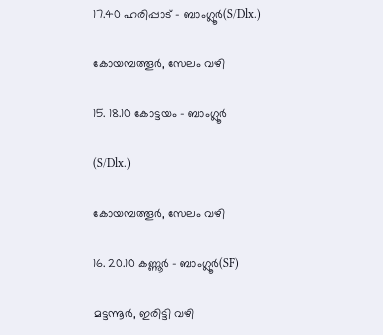17.40 ഹരിപ്പാട് – ബാംഗ്ലൂർ(S/Dlx.)

കോയമ്പത്തൂർ, സേലം വഴി

15. 18.10 കോട്ടയം – ബാംഗ്ലൂർ

(S/Dlx.)

കോയമ്പത്തൂർ, സേലം വഴി

16. 20.10 കണ്ണൂർ – ബാംഗ്ലൂർ(SF)

മട്ടന്നൂർ, ഇരിട്ടി വഴി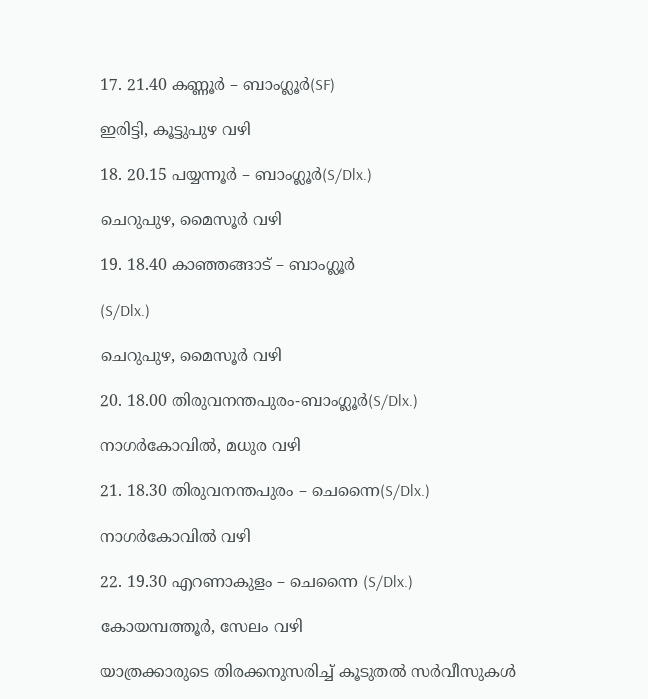17. 21.40 കണ്ണൂർ – ബാംഗ്ലൂർ(SF)

ഇരിട്ടി, കൂട്ടുപുഴ വഴി

18. 20.15 പയ്യന്നൂർ – ബാംഗ്ലൂർ(S/Dlx.)

ചെറുപുഴ, മൈസൂർ വഴി

19. 18.40 കാഞ്ഞങ്ങാട് – ബാംഗ്ലൂർ

(S/Dlx.)

ചെറുപുഴ, മൈസൂർ വഴി

20. 18.00 തിരുവനന്തപുരം-ബാംഗ്ലൂർ(S/Dlx.)

നാഗർകോവിൽ, മധുര വഴി

21. 18.30 തിരുവനന്തപുരം – ചെന്നൈ(S/Dlx.)

നാഗർകോവിൽ വഴി

22. 19.30 എറണാകുളം – ചെന്നൈ (S/Dlx.)

കോയമ്പത്തൂർ, സേലം വഴി

യാത്രക്കാരുടെ തിരക്കനുസരിച്ച് കൂടുതൽ സർവീസുകൾ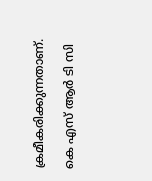ക്രമീകരിക്കുന്നതാണ്.

കെ എസ് ആർ ടി സി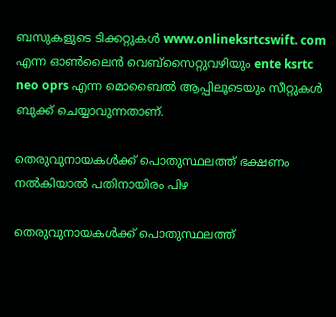ബസുകളുടെ ടിക്കറ്റുകൾ www.onlineksrtcswift. com എന്ന ഓൺലൈൻ വെബ്സൈറ്റുവഴിയും ente ksrtc neo oprs എന്ന മൊബൈൽ ആപ്പിലൂടെയും സീറ്റുകൾ ബുക്ക് ചെയ്യാവുന്നതാണ്.

തെരുവുനായകള്‍ക്ക് പൊതുസ്ഥലത്ത് ഭക്ഷണം നല്‍കിയാല്‍ പതിനായിരം പിഴ

തെരുവുനായകള്‍ക്ക് പൊതുസ്ഥലത്ത്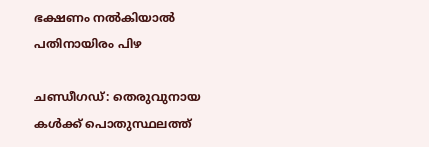ഭക്ഷണം നല്‍കിയാല്‍ പതിനായിരം പിഴ

ചണ്ഡീഗഡ്: തെരുവുനായ കള്‍ക്ക് പൊതുസ്ഥലത്ത്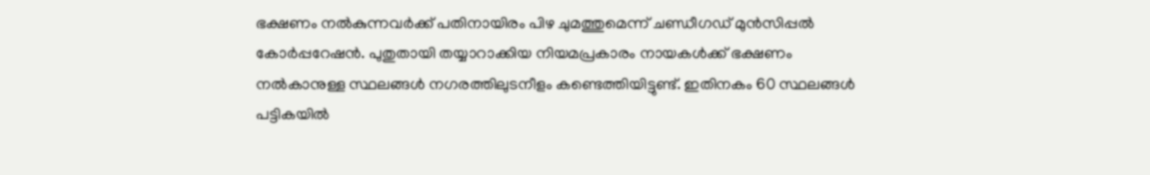ഭക്ഷണം നല്‍കുന്നവര്‍ക്ക് പതിനായിരം പിഴ ചുമത്തുമെന്ന് ചണ്ഡീഗഡ് മുന്‍സിപ്പല്‍ കോര്‍പ്പറേഷന്‍. പുതുതായി തയ്യാറാക്കിയ നിയമപ്രകാരം നായകള്‍ക്ക് ഭക്ഷണം നല്‍കാനുള്ള സ്ഥലങ്ങള്‍ നഗരത്തിലുടനീളം കണ്ടെത്തിയിട്ടുണ്ട്. ഇതിനകം 60 സ്ഥലങ്ങള്‍ പട്ടികയില്‍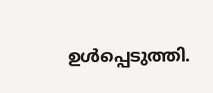ഉള്‍പ്പെടുത്തി.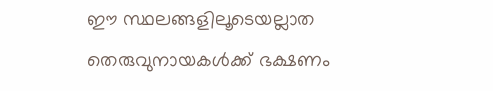ഈ സ്ഥലങ്ങളിലൂടെയല്ലാത തെരുവുനായകള്‍ക്ക് ഭക്ഷണം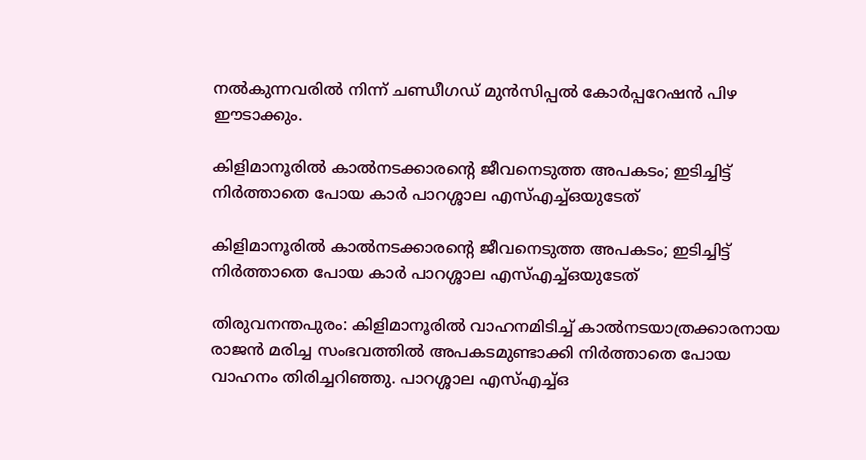നല്‍കുന്നവരില്‍ നിന്ന് ചണ്ഡീഗഡ് മുന്‍സിപ്പല്‍ കോര്‍പ്പറേഷന്‍ പിഴ ഈടാക്കും.

കിളിമാനൂരില്‍ കാല്‍നടക്കാരന്റെ ജീവനെടുത്ത അപകടം; ഇടിച്ചിട്ട് നിര്‍ത്താതെ പോയ കാര്‍ പാറശ്ശാല എസ്എച്ച്ഒയുടേത്

കിളിമാനൂരില്‍ കാല്‍നടക്കാരന്റെ ജീവനെടുത്ത അപകടം; ഇടിച്ചിട്ട് നിര്‍ത്താതെ പോയ കാര്‍ പാറശ്ശാല എസ്എച്ച്ഒയുടേത്

തിരുവനന്തപുരം: കിളിമാനൂരില്‍ വാഹനമിടിച്ച് കാല്‍നടയാത്രക്കാരനായ രാജന്‍ മരിച്ച സംഭവത്തില്‍ അപകടമുണ്ടാക്കി നിര്‍ത്താതെ പോയ വാഹനം തിരിച്ചറിഞ്ഞു. പാറശ്ശാല എസ്എച്ച്ഒ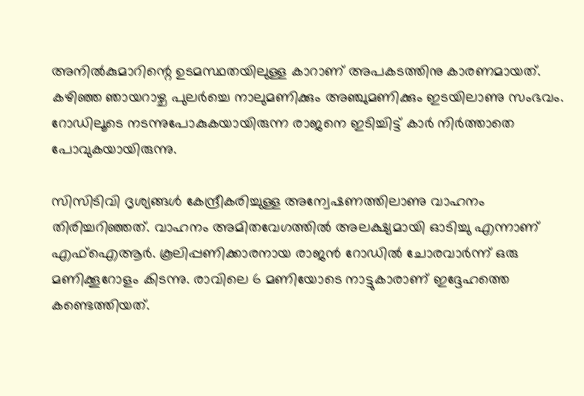അനില്‍കുമാറിന്റെ ഉടമസ്ഥതയിലുള്ള കാറാണ് അപകടത്തിനു കാരണമായത്. കഴിഞ്ഞ ഞായറാഴ്ച പുലര്‍ച്ചെ നാലുമണിക്കും അഞ്ചുമണിക്കും ഇടയിലാണു സംഭവം. റോഡിലൂടെ നടന്നുപോകുകയായിരുന്ന രാജനെ ഇടിച്ചിട്ട് കാര്‍ നിര്‍ത്താതെ പോവുകയായിരുന്നു.

സിസിടിവി ദൃശ്യങ്ങള്‍ കേന്ദ്രീകരിച്ചുള്ള അന്വേഷണത്തിലാണു വാഹനം തിരിച്ചറിഞ്ഞത്. വാഹനം അമിതവേഗത്തില്‍ അലക്ഷ്യമായി ഓടിച്ചു എന്നാണ് എഫ്ഐആര്‍. കൂലിപ്പണിക്കാരനായ രാജന്‍ റോഡില്‍ ചോരവാര്‍ന്ന് ഒരു മണിക്കൂറോളം കിടന്നു. രാവിലെ 6 മണിയോടെ നാട്ടുകാരാണ് ഇദ്ദേഹത്തെ കണ്ടെത്തിയത്.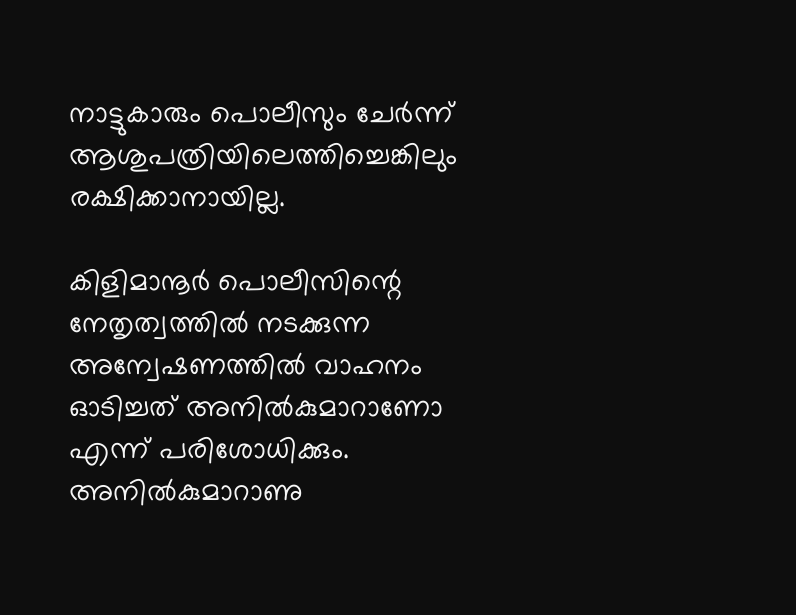നാട്ടുകാരും പൊലീസും ചേര്‍ന്ന് ആശുപത്രിയിലെത്തിച്ചെങ്കിലും രക്ഷിക്കാനായില്ല.

കിളിമാനൂര്‍ പൊലീസിന്റെ നേതൃത്വത്തില്‍ നടക്കുന്ന അന്വേഷണത്തില്‍ വാഹനം ഓടിച്ചത് അനില്‍കുമാറാണോ എന്ന് പരിശോധിക്കും. അനില്‍കുമാറാണു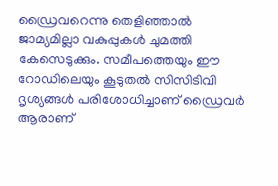ഡ്രൈവറെന്നു തെളിഞ്ഞാല്‍ ജാമ്യമില്ലാ വകുപ്പുകള്‍ ചുമത്തി കേസെടുക്കും. സമീപത്തെയും ഈ റോഡിലെയും കൂടുതല്‍ സിസിടിവി ദൃശ്യങ്ങള്‍ പരിശോധിച്ചാണ് ഡ്രൈവര്‍ ആരാണ്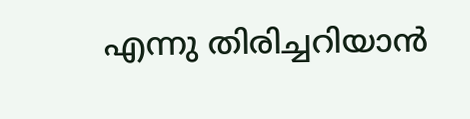എന്നു തിരിച്ചറിയാന്‍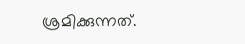ശ്രമിക്കുന്നത്.